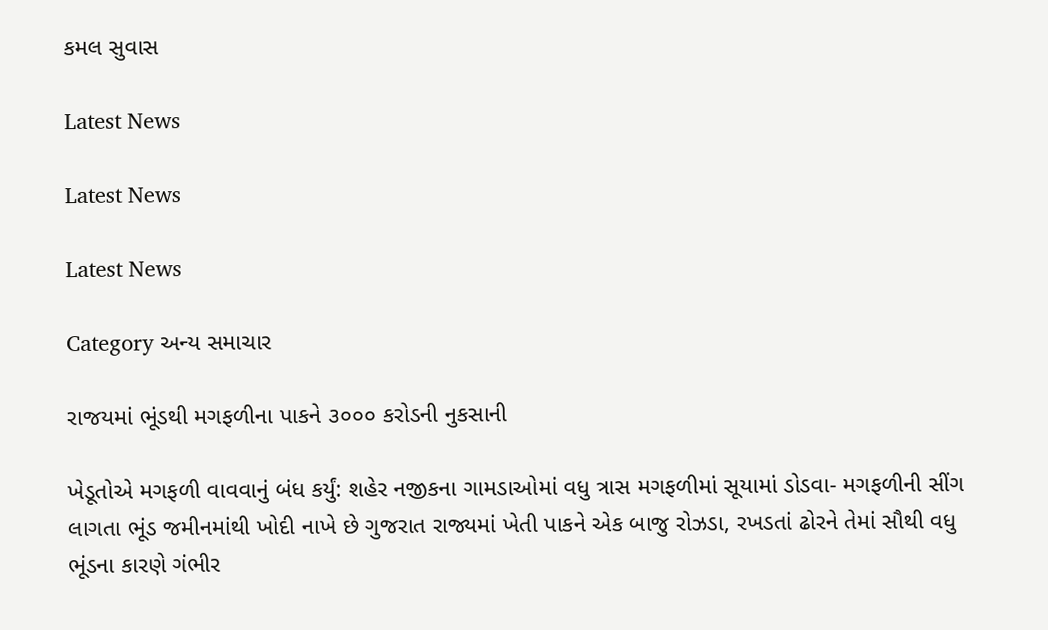કમલ સુવાસ

Latest News

Latest News

Latest News

Category અન્ય સમાચાર

રાજયમાં ભૂંડથી મગફળીના પાકને ૩૦૦૦ કરોડની નુકસાની

ખેડૂતોએ મગફળી વાવવાનું બંધ કર્યું: શહેર નજીકના ગામડાઓમાં વધુ ત્રાસ મગફળીમાં સૂયામાં ડોડવા- મગફળીની સીંગ લાગતા ભૂંડ જમીનમાંથી ખોદી નાખે છે ગુજરાત રાજ્યમાં ખેતી પાકને એક બાજુ રોઝડા, રખડતાં ઢોરને તેમાં સૌથી વધુ ભૂંડના કારણે ગંભીર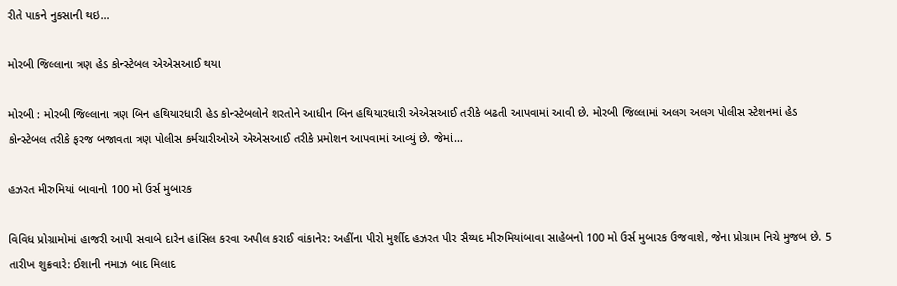રીતે પાકને નુકસાની થઇ…

મોરબી જિલ્લાના ત્રણ હેડ કોન્સ્ટેબલ એએસઆઈ થયા

મોરબી : મોરબી જિલ્લાના ત્રણ બિન હથિયારધારી હેડ કોન્સ્ટેબલોને શરતોને આધીન બિન હથિયારધારી એએસઆઈ તરીકે બઢતી આપવામાં આવી છે. મોરબી જિલ્લામાં અલગ અલગ પોલીસ સ્ટેશનમાં હેડ કોન્સ્ટેબલ તરીકે ફરજ બજાવતા ત્રણ પોલીસ કર્મચારીઓએ એએસઆઈ તરીકે પ્રમોશન આપવામાં આવ્યું છે. જેમાં…

હઝરત મીરુમિયાં બાવાનો 100 મો ઉર્સ મુબારક

વિવિધ પ્રોગ્રામોમાં હાજરી આપી સવાબે દારેન હાંસિલ કરવા અપીલ કરાઈ વાંકાનેર: અહીંના પીરો મુર્શીદ હઝરત પીર સૈય્યદ મીરુમિયાંબાવા સાહેબનો 100 મો ઉર્સ મુબારક ઉજવાશે, જેના પ્રોગ્રામ નિચે મુજબ છે. 5 તારીખ શુક્રવારે: ઈશાની નમાઝ બાદ મિલાદ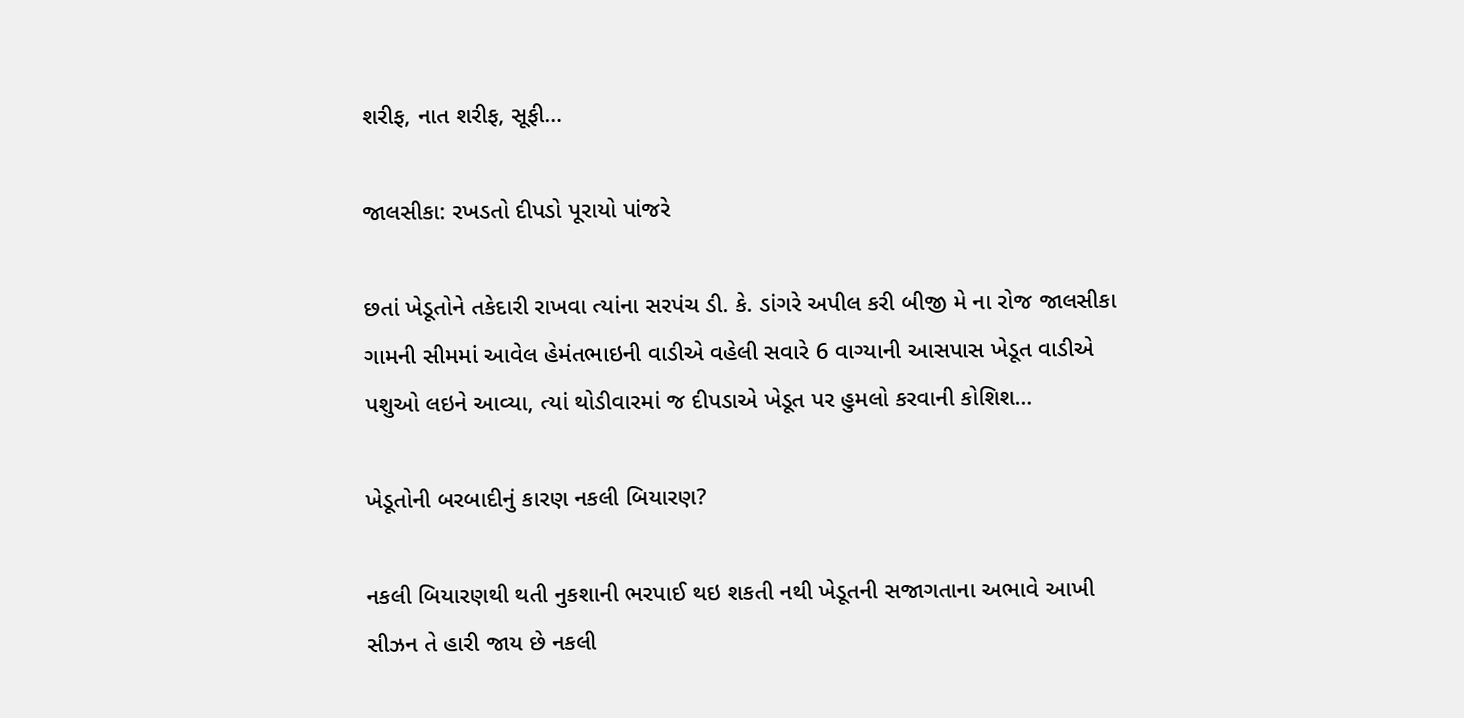શરીફ, નાત શરીફ, સૂફી…

જાલસીકા: રખડતો દીપડો પૂરાયો પાંજરે

છતાં ખેડૂતોને તકેદારી રાખવા ત્યાંના સરપંચ ડી. કે. ડાંગરે અપીલ કરી બીજી મે ના રોજ જાલસીકા ગામની સીમમાં આવેલ હેમંતભાઇની વાડીએ વહેલી સવારે 6 વાગ્યાની આસપાસ ખેડૂત વાડીએ પશુઓ લઇને આવ્યા, ત્યાં થોડીવારમાં જ દીપડાએ ખેડૂત પર હુમલો કરવાની કોશિશ…

ખેડૂતોની બરબાદીનું કારણ નકલી બિયારણ?

નકલી બિયારણથી થતી નુકશાની ભરપાઈ થઇ શકતી નથી ખેડૂતની સજાગતાના અભાવે આખી સીઝન તે હારી જાય છે નકલી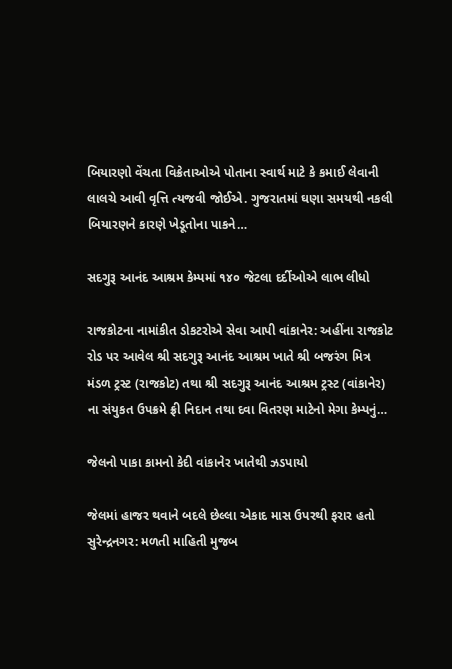બિયારણો વેંચતા વિક્રેતાઓએ પોતાના સ્વાર્થ માટે કે કમાઈ લેવાની લાલચે આવી વૃત્તિ ત્યજવી જોઈએ. ગુજરાતમાં ઘણા સમયથી નકલી બિયારણને કારણે ખેડૂતોના પાકને…

સદગુરૂ આનંદ આશ્રમ કેમ્‍પમાં ૧૪૦ જેટલા દર્દીઓએ લાભ લીધો

રાજકોટના નામાંકીત ડોકટરોએ સેવા આપી વાંકાનેર: અહીંના રાજકોટ રોડ પર આવેલ શ્રી સદગુરૂ આનંદ આશ્રમ ખાતે શ્રી બજરંગ મિત્ર મંડળ ટ્રસ્‍ટ (રાજકોટ) તથા શ્રી સદગુરૂ આનંદ આશ્રમ ટ્રસ્‍ટ (વાંકાનેર) ના સંયુકત ઉપક્રમે ફ્રી નિદાન તથા દવા વિતરણ માટેનો મેગા કેમ્‍પનું…

જેલનો પાકા કામનો કેદી વાંકાનેર ખાતેથી ઝડપાયો

જેલમાં હાજર થવાને બદલે છેલ્લા એકાદ માસ ઉપરથી ફરાર હતો સુરેન્દ્રનગર: મળતી માહિતી મુજબ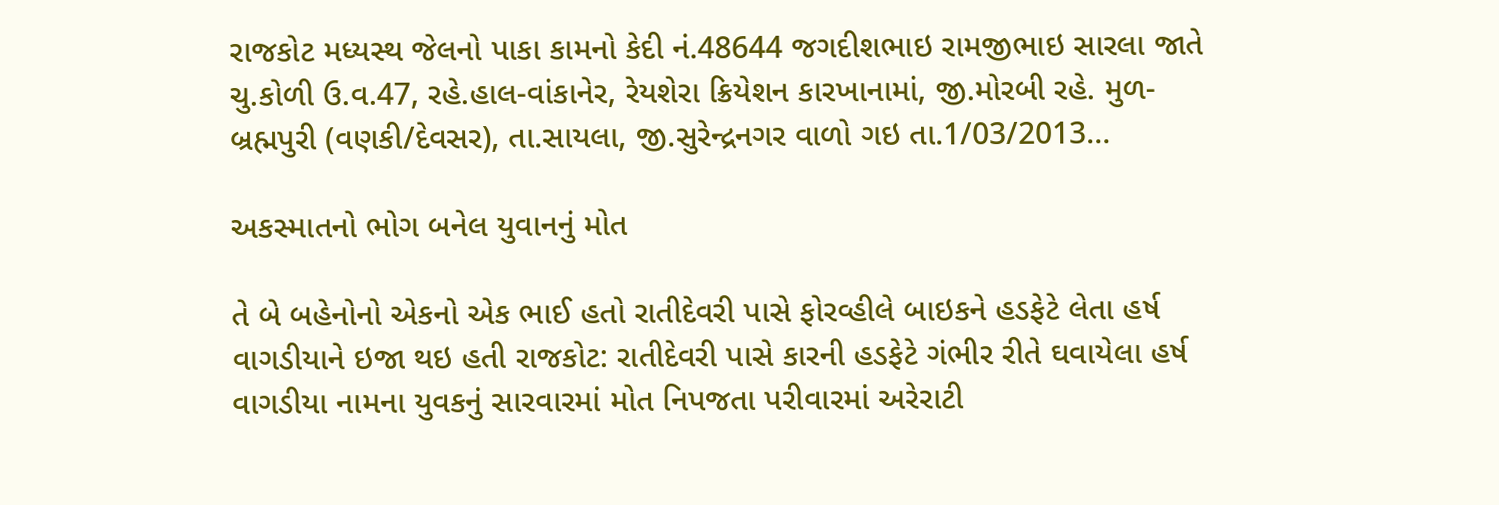રાજકોટ મધ્યસ્થ જેલનો પાકા કામનો કેદી નં.48644 જગદીશભાઇ રામજીભાઇ સારલા જાતે ચુ.કોળી ઉ.વ.47, રહે.હાલ-વાંકાનેર, રેયશેરા ક્રિયેશન કારખાનામાં, જી.મોરબી રહે. મુળ-બ્રહ્મપુરી (વણકી/દેવસર), તા.સાયલા, જી.સુરેન્દ્રનગર વાળો ગઇ તા.1/03/2013…

અકસ્માતનો ભોગ બનેલ યુવાનનું મોત

તે બે બહેનોનો એકનો એક ભાઈ હતો રાતીદેવરી પાસે ફોરવ્‍હીલે બાઇકને હડફેટે લેતા હર્ષ વાગડીયાને ઇજા થઇ હતી રાજકોટ: રાતીદેવરી પાસે કારની હડફેટે ગંભીર રીતે ઘવાયેલા હર્ષ વાગડીયા નામના યુવકનું સારવારમાં મોત નિપજતા પરીવારમાં અરેરાટી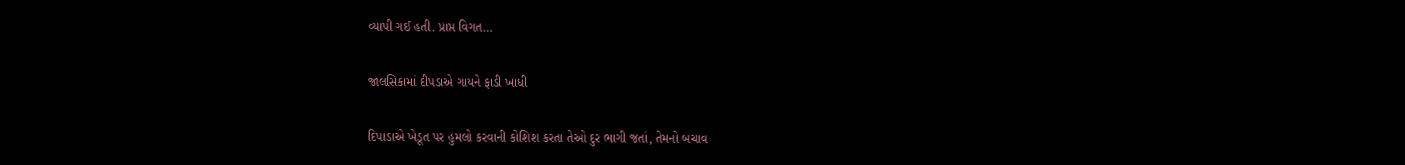વ્યાપી ગઈ હતી. પ્રાપ્ત વિગત…

જાલસિકામાં દીપડાએ ગાયને ફાડી ખાધી

દિપાડાએ ખેડૂત પર હુમલો કરવાની કોશિશ કરતા તેઓ દુર ભાગી જતાં, તેમનો બચાવ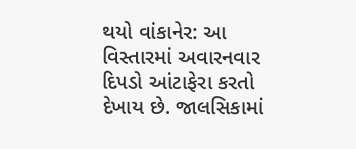થયો વાંકાનેર: આ વિસ્તારમાં અવારનવાર દિપડો આંટાફેરા કરતો દેખાય છે. જાલસિકામાં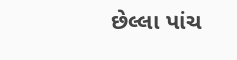છેલ્લા પાંચ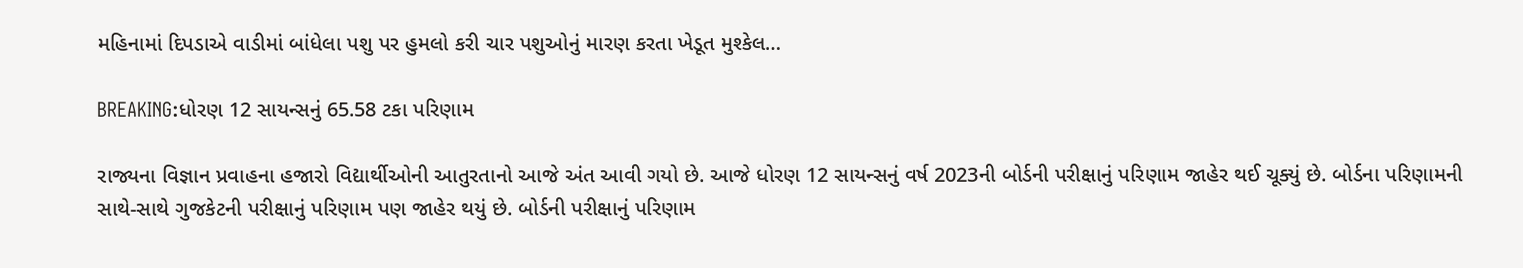મહિનામાં દિપડાએ વાડીમાં બાંધેલા પશુ પર હુમલો કરી ચાર પશુઓનું મારણ કરતા ખેડૂત મુશ્કેલ…

BREAKING:ધોરણ 12 સાયન્સનું 65.58 ટકા પરિણામ

રાજ્યના વિજ્ઞાન પ્રવાહના હજારો વિદ્યાર્થીઓની આતુરતાનો આજે અંત આવી ગયો છે. આજે ધોરણ 12 સાયન્સનું વર્ષ 2023ની બોર્ડની પરીક્ષાનું પરિણામ જાહેર થઈ ચૂક્યું છે. બોર્ડના પરિણામની સાથે-સાથે ગુજકેટની પરીક્ષાનું પરિણામ પણ જાહેર થયું છે. બોર્ડની પરીક્ષાનું પરિણામ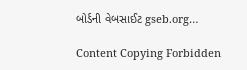બોર્ડની વેબસાઈટ gseb.org…

Content Copying Forbidden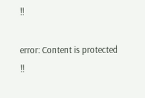!!

error: Content is protected !!